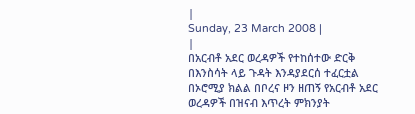|
Sunday, 23 March 2008 |
|
በአርብቶ አደር ወረዳዎች የተከሰተው ድርቅ በእንስሳት ላይ ጉዳት እንዳያደርሰ ተፈርቷል
በኦሮሚያ ክልል በቦረና ዞን ዘጠኝ የአርብቶ አደር ወረዳዎች በዝናብ እጥረት ምክንያት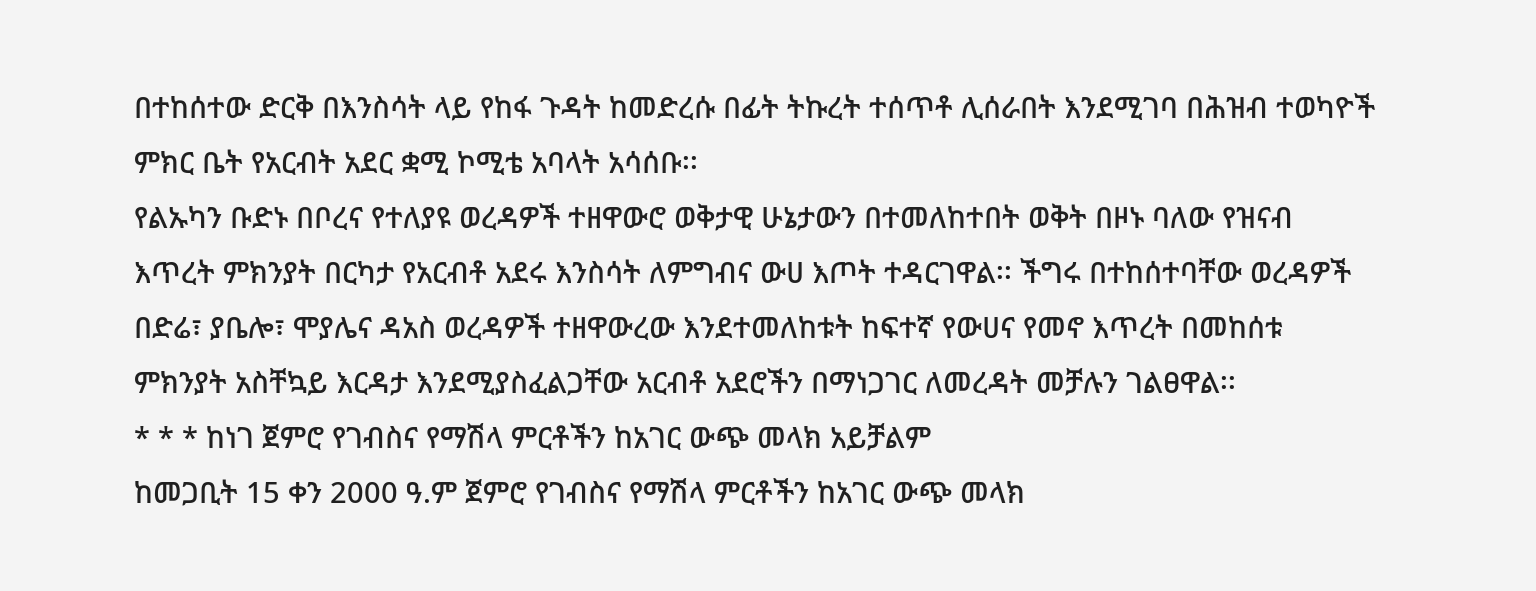በተከሰተው ድርቅ በእንስሳት ላይ የከፋ ጉዳት ከመድረሱ በፊት ትኩረት ተሰጥቶ ሊሰራበት እንደሚገባ በሕዝብ ተወካዮች ምክር ቤት የአርብት አደር ቋሚ ኮሚቴ አባላት አሳሰቡ፡፡
የልኡካን ቡድኑ በቦረና የተለያዩ ወረዳዎች ተዘዋውሮ ወቅታዊ ሁኔታውን በተመለከተበት ወቅት በዞኑ ባለው የዝናብ እጥረት ምክንያት በርካታ የአርብቶ አደሩ እንስሳት ለምግብና ውሀ እጦት ተዳርገዋል፡፡ ችግሩ በተከሰተባቸው ወረዳዎች በድሬ፣ ያቤሎ፣ ሞያሌና ዳአስ ወረዳዎች ተዘዋውረው እንደተመለከቱት ከፍተኛ የውሀና የመኖ እጥረት በመከሰቱ ምክንያት አስቸኳይ እርዳታ እንደሚያስፈልጋቸው አርብቶ አደሮችን በማነጋገር ለመረዳት መቻሉን ገልፀዋል፡፡
* * * ከነገ ጀምሮ የገብስና የማሽላ ምርቶችን ከአገር ውጭ መላክ አይቻልም
ከመጋቢት 15 ቀን 2000 ዓ.ም ጀምሮ የገብስና የማሽላ ምርቶችን ከአገር ውጭ መላክ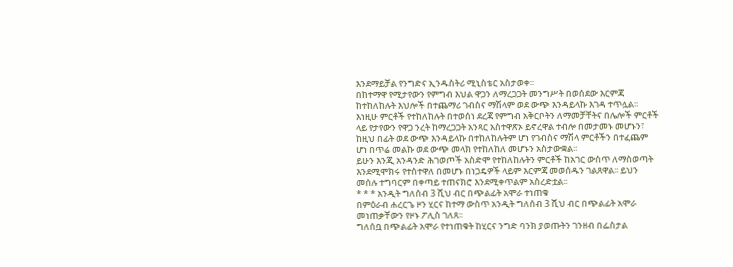እንደማይቻል የንግድና ኢንዱስትሪ ሚኒስቴር አስታወቀ፡፡
በከተማዋ የሚታየውን የምግብ እህል ዋጋን ለማረጋጋት መንግሥት በወሰደው እርምጃ ከተከለከሉት እህሎች በተጨማሪ ገብስና ማሽላም ወደ ውጭ እንዳይላኩ እገዳ ተጥሏል፡፡ እነዚሁ ምርቶች የተከለከሉት በተወሰነ ደረጃ የምግብ አቅርቦትን ለማመቻቸትና በሌሎች ምርቶች ላይ የታየውን የዋጋ ንረት ከማረጋጋት አንጻር አስተዋጽኦ ይኖረዋል ተብሎ በመታመኑ መሆኑን፣ ከዚህ በፊት ወደ ውጭ እንዳይላኩ በተከለከሉትም ሆነ የገብስና ማሽላ ምርቶችን በተፈጨም ሆነ በጥሬ መልኩ ወደ ውጭ መላክ የተከለከለ መሆኑን አስታውቋል፡፡
ይሁን እንጂ አንዳንድ ሕገወጦች አስድሞ የተከለከሉትን ምርቶች ከአገር ውስጥ ለማስወጣት እንደሚሞክሩ የተስተዋለ በመሆኑ በነጋዴዎች ላይም እርምጃ መወሰዱን ገልጸዋል፡፡ ይህን መሰሉ ተግባርም በቀጣይ ተጠናክሮ እንደሚቀጥልም አስረድቷል፡፡
* * * አንዲት ግለሰብ 3 ሺህ ብር በጭልፊት አሞራ ተነጠቁ
በምዕራብ ሐረርጌ ዞን ሂርና ከተማ ውስጥ አንዲት ግለሰብ 3 ሺህ ብር በጭልፊት አሞራ መነጠቃቸውን የዞኑ ፖሊስ ገለጸ፡፡
ግለሰቧ በጭልፊት አሞራ የተነጠቁት ከሂርና ንግድ ባንክ ያወጡትን ገንዘብ በፌስታል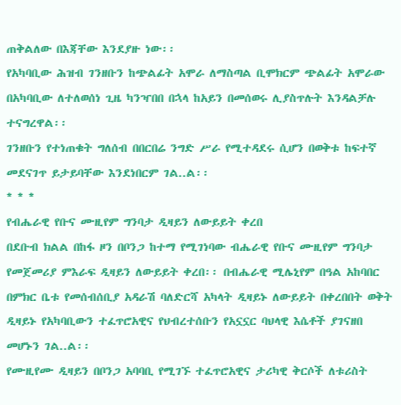ጠቅልለው በእጃቸው እንደያዙ ነው፡፡
የአካባቢው ሕዝብ ገንዘቡን ከጭልፊት አሞራ ለማስጣል ቢሞክርም ጭልፊት አሞራው በአካባቢው ለተለወሰነ ጊዜ ካንዣበበ በኋላ ከአይን በመሰወሩ ሊያስጥሉት እንዳልቻሉ ተናግረዋል፡፡
ገንዘቡን የተነጠቁት ግለሰብ በበርበሬ ንግድ ሥራ የሚተዳደሩ ሲሆን በወቅቱ ከፍተኛ መደናገጥ ይታይባቸው እንደነበርም ገል..ል፡፡
* * *
የብሔራዊ የቡና ሙዚየም ግንባታ ዲዛይን ለውይይት ቀረበ
በደቡብ ክልል በከፋ ዞን በቦንጋ ከተማ የሚገነባው ብሔራዊ የቡና ሙዚየም ግንባታ የመጀመሪያ ምእራፍ ዲዛይን ለውይይት ቀረበ፡፡ በብሔራዊ ሚሌኒየም በዓል አከባበር በምክር ቤቱ የመሰብሰቢያ አዳራሽ ባለድርሻ አካላት ዲዛይኑ ለውይይት በቀረበበት ወቅት ዲዛይኑ የአካባቢውን ተፈጥሮአዊና የህብረተሰቡን የአኗኗር ባህላዊ እሴቶች ያገናዘበ መሆኑን ገል..ል፡፡
የሙዚየሙ ዲዛይን በቦንጋ አባባቢ የሚገኙ ተፈጥሮአዊና ታሪካዊ ቅርሶች ለቱሪስት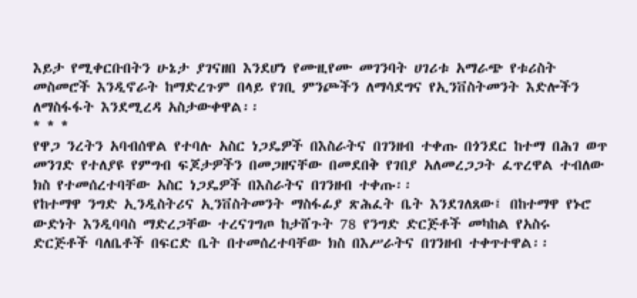እይታ የሚቀርቡበትን ሁኔታ ያገናዘበ እንደሆነ የሙዚየሙ መገንባት ሀገሪቱ አማራጭ የቱሪስት መስመሮች እንዲኖራት ከማድረጉም በላይ የገቢ ምንጮችን ለማሳደግና የኢንቨስትመንት እድሎችን ለማስፋፋት እንደሚረዳ አስታውቀዋል፡፡
* * *
የዋጋ ንረትን አባብሰዋል የተባሉ አስር ነጋዴዎች በእስራትና በገንዘብ ተቀጡ በጎንደር ከተማ በሕገ ወጥ መንገድ የተለያዩ የምግብ ፍጆታዎችን በመጋዘናቸው በመደበቅ የገበያ አለመረጋጋት ፈጥረዋል ተብለው ክስ የተመሰረተባቸው አስር ነጋዴዎች በእስራትና በገንዘብ ተቀጡ፡፡
የከተማዋ ንግድ ኢንዲስትሪና ኢንቨስትመንት ማስፋፊያ ጽሕፈት ቤት እንደገለጸው፤ በከተማዋ የኑሮ ውድነት እንዲባባስ ማድረጋቸው ተረናገግጦ ከታሸጉት 78 የንግድ ድርጅቶች መካከል የአስሩ ድርጅቶች ባለቤቶች በፍርድ ቤት በተመሰረተባቸው ክስ በእሥራትና በገንዘብ ተቀጥተዋል፡፡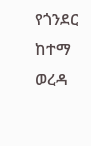የጎንደር ከተማ ወረዳ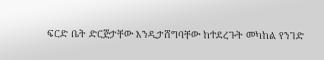ፍርድ ቤት ድርጅታቸው እንዲታሸግባቸው ከተደረጉት መካከል የንገድ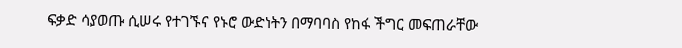ፍቃድ ሳያወጡ ሲሠሩ የተገኙና የኑሮ ውድነትን በማባባስ የከፋ ችግር መፍጠራቸው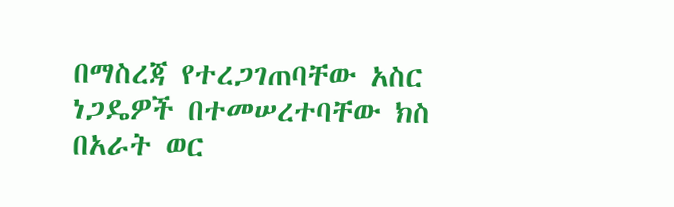በማስረጃ የተረጋገጠባቸው አስር ነጋዴዎች በተመሠረተባቸው ክስ በአራት ወር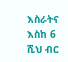እስራትና እስከ 6 ሺህ ብር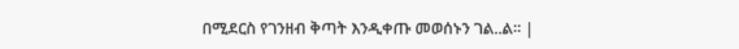በሚደርስ የገንዘብ ቅጣት እንዲቀጡ መወሰኑን ገል..ል፡፡ |